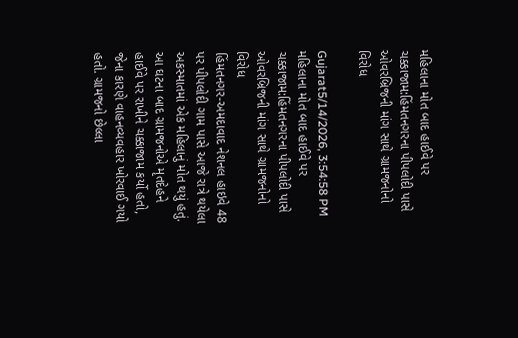મહિલાના મોત બાદ હાઈવે પર ચક્કાજામ:હિંમતનગરના પીપલોદી પાસે ઓવરબ્રિજની માંગ સાથે ગ્રામજનોનો વિરોધ

Gujarat5/14/2026, 3:54:58 PM
મહિલાના મોત બાદ હાઈવે પર ચક્કાજામ:હિંમતનગરના પીપલોદી પાસે ઓવરબ્રિજની માંગ સાથે ગ્રામજનોનો વિરોધ
હિંમતનગર-અમદાવાદ નેશનલ હાઇવે 48 પર પીપલોદી ગામ પાસે આજે રાત્રે થયેલા અકસ્માતમાં એક મહિલાનું મોત થયું હતું. આ ઘટના બાદ ગ્રામજનોએ મૃતદેહને હાઈવે પર રાખીને ચક્કાજામ કર્યો હતો, જેના કારણે વાહનવ્યવહાર ખોરવાઈ ગયો હતો. ગ્રામજનો છેલ્લા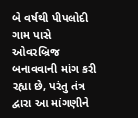બે વર્ષથી પીપલોદી ગામ પાસે ઓવરબ્રિજ બનાવવાની માંગ કરી રહ્યા છે, પરંતુ તંત્ર દ્વારા આ માંગણીને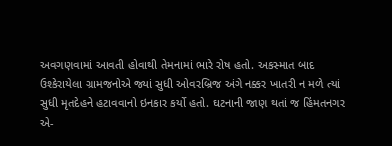અવગણવામાં આવતી હોવાથી તેમનામાં ભારે રોષ હતો. અકસ્માત બાદ ઉશ્કેરાયેલા ગ્રામજનોએ જ્યાં સુધી ઓવરબ્રિજ અંગે નક્કર ખાતરી ન મળે ત્યાં સુધી મૃતદેહને હટાવવાનો ઇનકાર કર્યો હતો. ઘટનાની જાણ થતાં જ હિંમતનગર એ-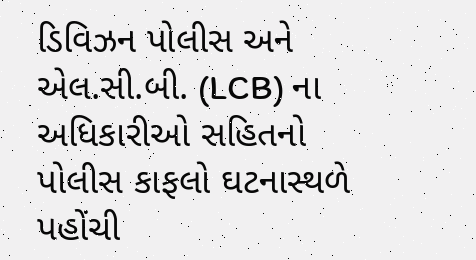ડિવિઝન પોલીસ અને એલ.સી.બી. (LCB) ના અધિકારીઓ સહિતનો પોલીસ કાફલો ઘટનાસ્થળે પહોંચી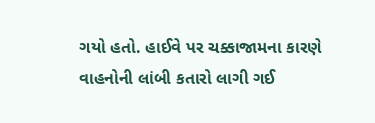ગયો હતો. હાઈવે પર ચક્કાજામના કારણે વાહનોની લાંબી કતારો લાગી ગઈ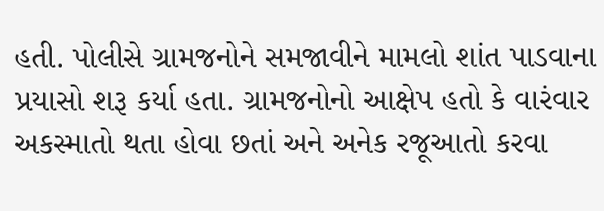હતી. પોલીસે ગ્રામજનોને સમજાવીને મામલો શાંત પાડવાના પ્રયાસો શરૂ કર્યા હતા. ગ્રામજનોનો આક્ષેપ હતો કે વારંવાર અકસ્માતો થતા હોવા છતાં અને અનેક રજૂઆતો કરવા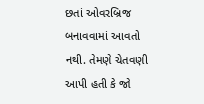છતાં ઓવરબ્રિજ બનાવવામાં આવતો નથી. તેમણે ચેતવણી આપી હતી કે જો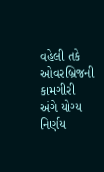વહેલી તકે ઓવરબ્રિજની કામગીરી અંગે યોગ્ય નિર્ણય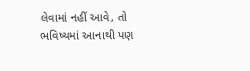લેવામાં નહીં આવે, તો ભવિષ્યમાં આનાથી પણ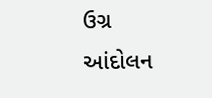ઉગ્ર આંદોલન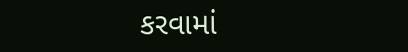કરવામાં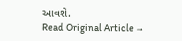આવશે.
Read Original Article →